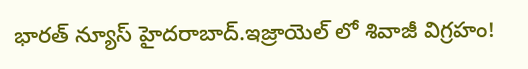భారత్ న్యూస్ హైదరాబాద్.ఇజ్రాయెల్ లో శివాజీ విగ్రహం!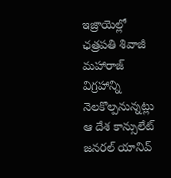ఇజ్రాయెల్లో ఛత్రపతి శివాజీ మహారాజ్ విగ్రహాన్ని నెలకొల్పనున్నట్లు ఆ దేశ కాన్సులేట్ జనరల్ యానివ్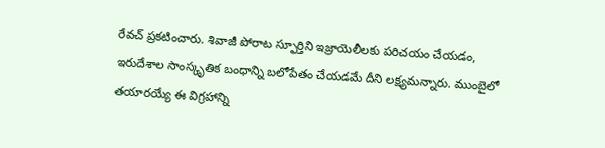రేవచ్ ప్రకటించారు. శివాజీ పోరాట స్ఫూర్తిని ఇజ్రాయెలీలకు పరిచయం చేయడం, ఇరుదేశాల సాంస్కృతిక బంధాన్ని బలోపేతం చేయడమే దీని లక్ష్యమన్నారు. ముంబైలో తయారయ్యే ఈ విగ్రహాన్ని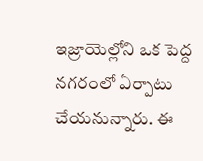ఇజ్రాయెల్లోని ఒక పెద్ద నగరంలో ఏర్పాటు చేయనున్నారు. ఈ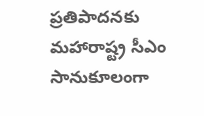ప్రతిపాదనకు మహారాష్ట్ర సీఎం సానుకూలంగా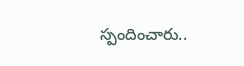స్పందించారు..